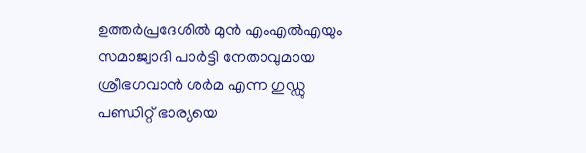ഉത്തർപ്രദേശിൽ മുൻ എംഎൽഎയും സമാജ്വാദി പാർട്ടി നേതാവുമായ ശ്രീഭഗവാൻ ശർമ എന്ന ഗുഡ്ഡു പണ്ഡിറ്റ് ഭാര്യയെ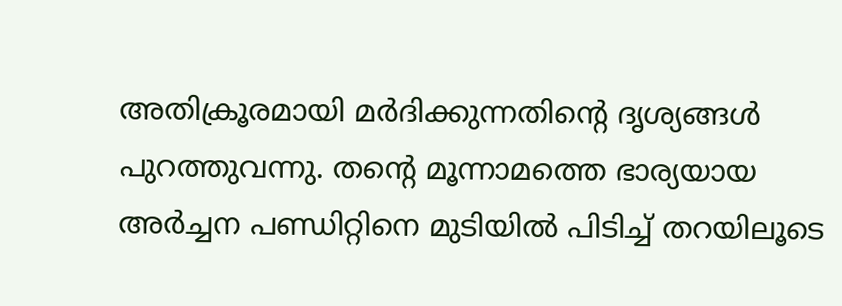അതിക്രൂരമായി മർദിക്കുന്നതിന്റെ ദൃശ്യങ്ങൾ പുറത്തുവന്നു. തന്റെ മൂന്നാമത്തെ ഭാര്യയായ അർച്ചന പണ്ഡിറ്റിനെ മുടിയിൽ പിടിച്ച് തറയിലൂടെ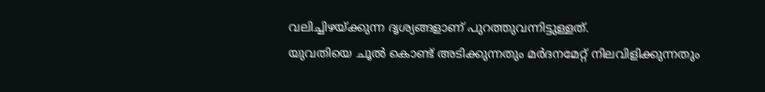വലിച്ചിഴയ്ക്കുന്ന ദൃശ്യങ്ങളാണ് പുറത്തുവന്നിട്ടുള്ളത്.
യുവതിയെ ചൂൽ കൊണ്ട് അടിക്കുന്നതും മർദനമേറ്റ് നിലവിളിക്കുന്നതും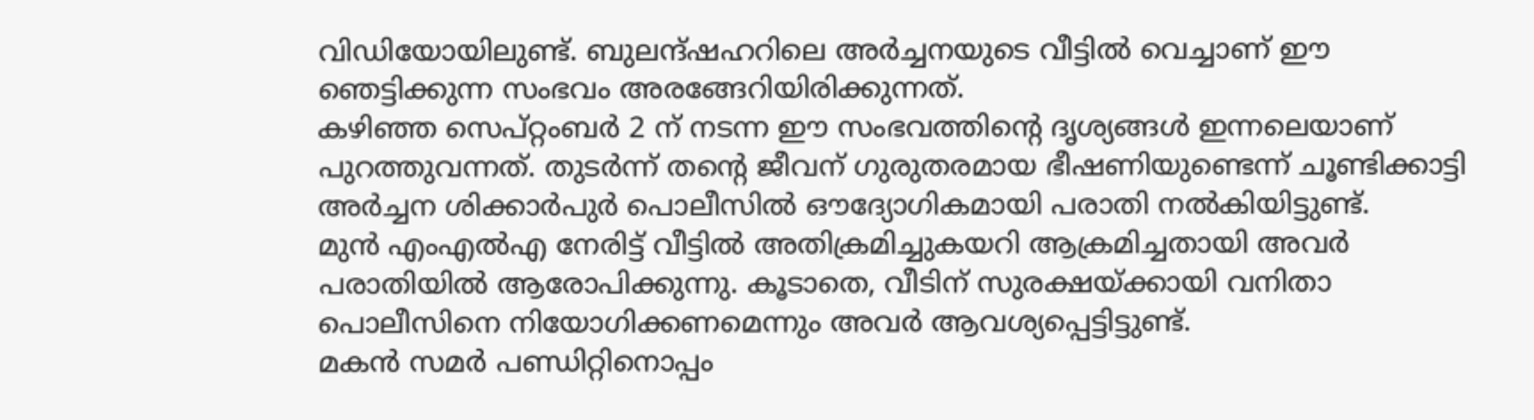വിഡിയോയിലുണ്ട്. ബുലന്ദ്ഷഹറിലെ അർച്ചനയുടെ വീട്ടിൽ വെച്ചാണ് ഈ ഞെട്ടിക്കുന്ന സംഭവം അരങ്ങേറിയിരിക്കുന്നത്.
കഴിഞ്ഞ സെപ്റ്റംബർ 2 ന് നടന്ന ഈ സംഭവത്തിന്റെ ദൃശ്യങ്ങൾ ഇന്നലെയാണ് പുറത്തുവന്നത്. തുടർന്ന് തന്റെ ജീവന് ഗുരുതരമായ ഭീഷണിയുണ്ടെന്ന് ചൂണ്ടിക്കാട്ടി അർച്ചന ശിക്കാർപുർ പൊലീസിൽ ഔദ്യോഗികമായി പരാതി നൽകിയിട്ടുണ്ട്.
മുൻ എംഎൽഎ നേരിട്ട് വീട്ടിൽ അതിക്രമിച്ചുകയറി ആക്രമിച്ചതായി അവർ പരാതിയിൽ ആരോപിക്കുന്നു. കൂടാതെ, വീടിന് സുരക്ഷയ്ക്കായി വനിതാ പൊലീസിനെ നിയോഗിക്കണമെന്നും അവർ ആവശ്യപ്പെട്ടിട്ടുണ്ട്.
മകൻ സമർ പണ്ഡിറ്റിനൊപ്പം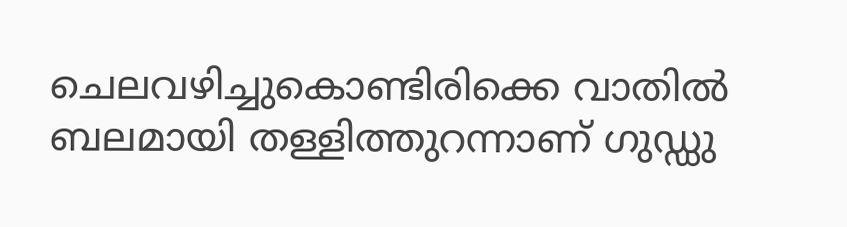ചെലവഴിച്ചുകൊണ്ടിരിക്കെ വാതിൽ ബലമായി തള്ളിത്തുറന്നാണ് ഗുഡ്ഡു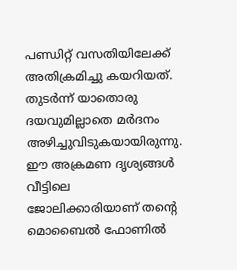പണ്ഡിറ്റ് വസതിയിലേക്ക് അതിക്രമിച്ചു കയറിയത്. തുടർന്ന് യാതൊരു ദയവുമില്ലാതെ മർദനം അഴിച്ചുവിടുകയായിരുന്നു.
ഈ അക്രമണ ദൃശ്യങ്ങൾ വീട്ടിലെ ജോലിക്കാരിയാണ് തന്റെ മൊബൈൽ ഫോണിൽ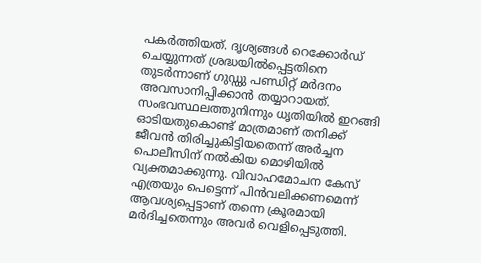പകർത്തിയത്. ദൃശ്യങ്ങൾ റെക്കോർഡ് ചെയ്യുന്നത് ശ്രദ്ധയിൽപ്പെട്ടതിനെ തുടർന്നാണ് ഗുഡ്ഡു പണ്ഡിറ്റ് മർദനം അവസാനിപ്പിക്കാൻ തയ്യാറായത്.
സംഭവസ്ഥലത്തുനിന്നും ധൃതിയിൽ ഇറങ്ങി ഓടിയതുകൊണ്ട് മാത്രമാണ് തനിക്ക് ജീവൻ തിരിച്ചുകിട്ടിയതെന്ന് അർച്ചന പൊലീസിന് നൽകിയ മൊഴിയിൽ വ്യക്തമാക്കുന്നു. വിവാഹമോചന കേസ് എത്രയും പെട്ടെന്ന് പിൻവലിക്കണമെന്ന് ആവശ്യപ്പെട്ടാണ് തന്നെ ക്രൂരമായി മർദിച്ചതെന്നും അവർ വെളിപ്പെടുത്തി.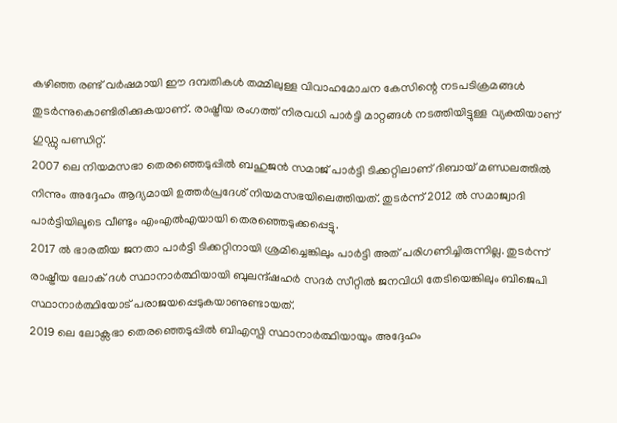കഴിഞ്ഞ രണ്ട് വർഷമായി ഈ ദമ്പതികൾ തമ്മിലുള്ള വിവാഹമോചന കേസിന്റെ നടപടിക്രമങ്ങൾ തുടർന്നുകൊണ്ടിരിക്കുകയാണ്. രാഷ്ട്രീയ രംഗത്ത് നിരവധി പാർട്ടി മാറ്റങ്ങൾ നടത്തിയിട്ടുള്ള വ്യക്തിയാണ് ഗുഡ്ഡു പണ്ഡിറ്റ്.
2007 ലെ നിയമസഭാ തെരഞ്ഞെടുപ്പിൽ ബഹുജൻ സമാജ് പാർട്ടി ടിക്കറ്റിലാണ് ദിബായ് മണ്ഡലത്തിൽ നിന്നും അദ്ദേഹം ആദ്യമായി ഉത്തർപ്രദേശ് നിയമസഭയിലെത്തിയത്. തുടർന്ന് 2012 ൽ സമാജ്വാദി പാർട്ടിയിലൂടെ വീണ്ടും എംഎൽഎയായി തെരഞ്ഞെടുക്കപ്പെട്ടു.
2017 ൽ ഭാരതീയ ജനതാ പാർട്ടി ടിക്കറ്റിനായി ശ്രമിച്ചെങ്കിലും പാർട്ടി അത് പരിഗണിച്ചിരുന്നില്ല. തുടർന്ന് രാഷ്ട്രീയ ലോക് ദൾ സ്ഥാനാർത്ഥിയായി ബുലന്ദ്ഷഹർ സദർ സീറ്റിൽ ജനവിധി തേടിയെങ്കിലും ബിജെപി സ്ഥാനാർത്ഥിയോട് പരാജയപ്പെടുകയാണുണ്ടായത്.
2019 ലെ ലോക്സഭാ തെരഞ്ഞെടുപ്പിൽ ബിഎസ്പി സ്ഥാനാർത്ഥിയായും അദ്ദേഹം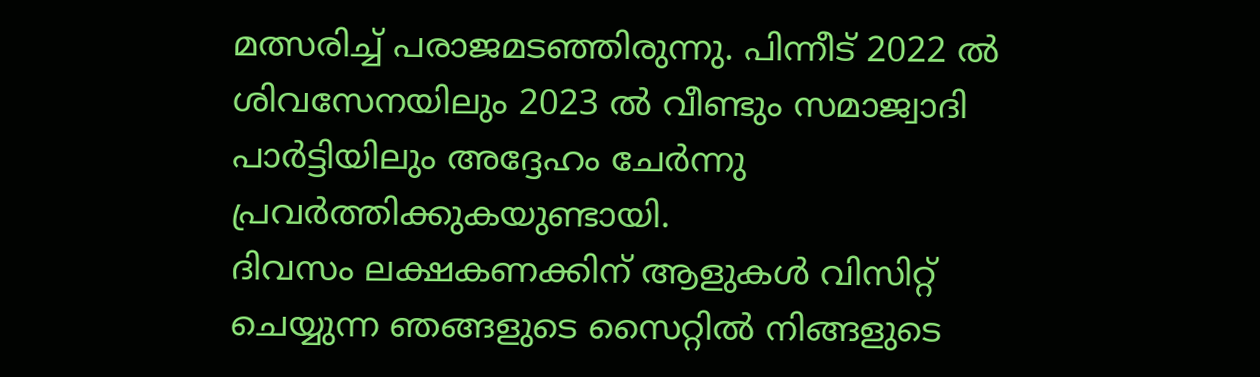മത്സരിച്ച് പരാജമടഞ്ഞിരുന്നു. പിന്നീട് 2022 ൽ ശിവസേനയിലും 2023 ൽ വീണ്ടും സമാജ്വാദി പാർട്ടിയിലും അദ്ദേഹം ചേർന്നു പ്രവർത്തിക്കുകയുണ്ടായി.
ദിവസം ലക്ഷകണക്കിന് ആളുകൾ വിസിറ്റ് ചെയ്യുന്ന ഞങ്ങളുടെ സൈറ്റിൽ നിങ്ങളുടെ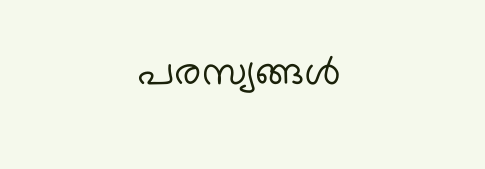പരസ്യങ്ങൾ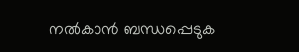നൽകാൻ ബന്ധപ്പെടുക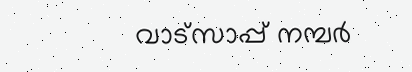വാട്സാപ്പ് നമ്പർ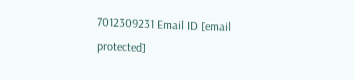7012309231 Email ID [email protected]